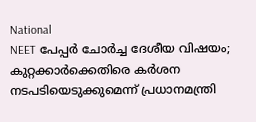National
NEET പേപ്പർ ചോർച്ച ദേശീയ വിഷയം; കുറ്റക്കാർക്കെതിരെ കർശന നടപടിയെടുക്കുമെന്ന് പ്രധാനമന്ത്രി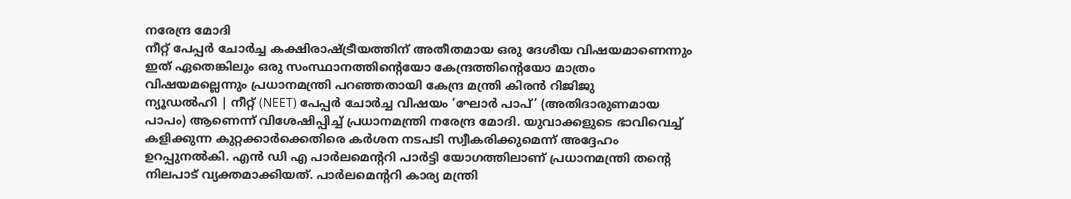നരേന്ദ്ര മോദി
നീറ്റ് പേപ്പർ ചോർച്ച കക്ഷിരാഷ്ട്രീയത്തിന് അതീതമായ ഒരു ദേശീയ വിഷയമാണെന്നും ഇത് ഏതെങ്കിലും ഒരു സംസ്ഥാനത്തിന്റെയോ കേന്ദ്രത്തിന്റെയോ മാത്രം വിഷയമല്ലെന്നും പ്രധാനമന്ത്രി പറഞ്ഞതായി കേന്ദ്ര മന്ത്രി കിരൻ റിജിജു
ന്യൂഡൽഹി | നീറ്റ് (NEET) പേപ്പർ ചോർച്ച വിഷയം ‘ഘോർ പാപ്’ (അതിദാരുണമായ പാപം) ആണെന്ന് വിശേഷിപ്പിച്ച് പ്രധാനമന്ത്രി നരേന്ദ്ര മോദി. യുവാക്കളുടെ ഭാവിവെച്ച് കളിക്കുന്ന കുറ്റക്കാർക്കെതിരെ കർശന നടപടി സ്വീകരിക്കുമെന്ന് അദ്ദേഹം ഉറപ്പുനൽകി. എൻ ഡി എ പാർലമെന്ററി പാർട്ടി യോഗത്തിലാണ് പ്രധാനമന്ത്രി തന്റെ നിലപാട് വ്യക്തമാക്കിയത്. പാർലമെന്ററി കാര്യ മന്ത്രി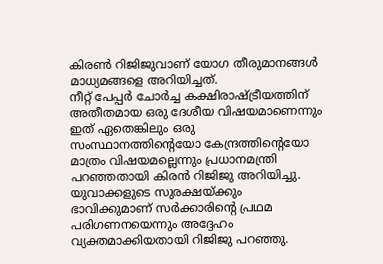കിരൺ റിജിജുവാണ് യോഗ തീരുമാനങ്ങൾ മാധ്യമങ്ങളെ അറിയിച്ചത്.
നീറ്റ് പേപ്പർ ചോർച്ച കക്ഷിരാഷ്ട്രീയത്തിന് അതീതമായ ഒരു ദേശീയ വിഷയമാണെന്നും ഇത് ഏതെങ്കിലും ഒരു സംസ്ഥാനത്തിന്റെയോ കേന്ദ്രത്തിന്റെയോ മാത്രം വിഷയമല്ലെന്നും പ്രധാനമന്ത്രി പറഞ്ഞതായി കിരൻ റിജിജു അറിയിച്ചു. യുവാക്കളുടെ സുരക്ഷയ്ക്കും ഭാവിക്കുമാണ് സർക്കാരിന്റെ പ്രഥമ പരിഗണനയെന്നും അദ്ദേഹം വ്യക്തമാക്കിയതായി റിജിജു പറഞ്ഞു.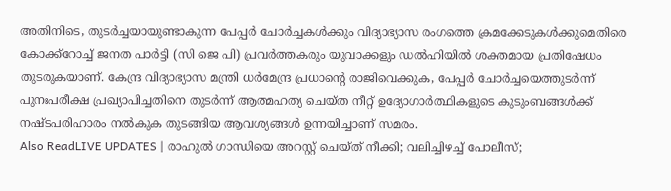അതിനിടെ, തുടർച്ചയായുണ്ടാകുന്ന പേപ്പർ ചോർച്ചകൾക്കും വിദ്യാഭ്യാസ രംഗത്തെ ക്രമക്കേടുകൾക്കുമെതിരെ കോക്ക്റോച്ച് ജനത പാർട്ടി (സി ജെ പി) പ്രവർത്തകരും യുവാക്കളും ഡൽഹിയിൽ ശക്തമായ പ്രതിഷേധം തുടരുകയാണ്. കേന്ദ്ര വിദ്യാഭ്യാസ മന്ത്രി ധർമേന്ദ്ര പ്രധാന്റെ രാജിവെക്കുക, പേപ്പർ ചോർച്ചയെത്തുടർന്ന് പുനഃപരീക്ഷ പ്രഖ്യാപിച്ചതിനെ തുടർന്ന് ആത്മഹത്യ ചെയ്ത നീറ്റ് ഉദ്യോഗാർത്ഥികളുടെ കുടുംബങ്ങൾക്ക് നഷ്ടപരിഹാരം നൽകുക തുടങ്ങിയ ആവശ്യങ്ങൾ ഉന്നയിച്ചാണ് സമരം.
Also ReadLIVE UPDATES | രാഹുൽ ഗാന്ധിയെ അറസ്റ്റ് ചെയ്ത് നീക്കി; വലിച്ചിഴച്ച് പോലീസ്;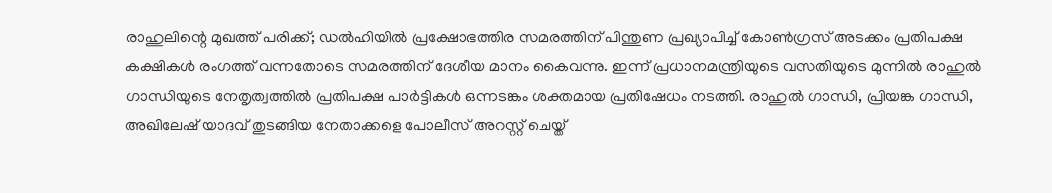രാഹുലിന്റെ മുഖത്ത് പരിക്ക്; ഡൽഹിയിൽ പ്രക്ഷോഭത്തിര സമരത്തിന് പിന്തുണ പ്രഖ്യാപിച്ച് കോൺഗ്രസ് അടക്കം പ്രതിപക്ഷ കക്ഷികൾ രംഗത്ത് വന്നതോടെ സമരത്തിന് ദേശീയ മാനം കൈവന്നു. ഇന്ന് പ്രധാനമന്ത്രിയുടെ വസതിയുടെ മുന്നിൽ രാഹുൽ ഗാന്ധിയുടെ നേതൃത്വത്തിൽ പ്രതിപക്ഷ പാർട്ടികൾ ഒന്നടങ്കം ശക്തമായ പ്രതിഷേധം നടത്തി. രാഹുൽ ഗാന്ധി, പ്രിയങ്ക ഗാന്ധി, അഖിലേഷ് യാദവ് തുടങ്ങിയ നേതാക്കളെ പോലീസ് അറസ്റ്റ് ചെയ്ത്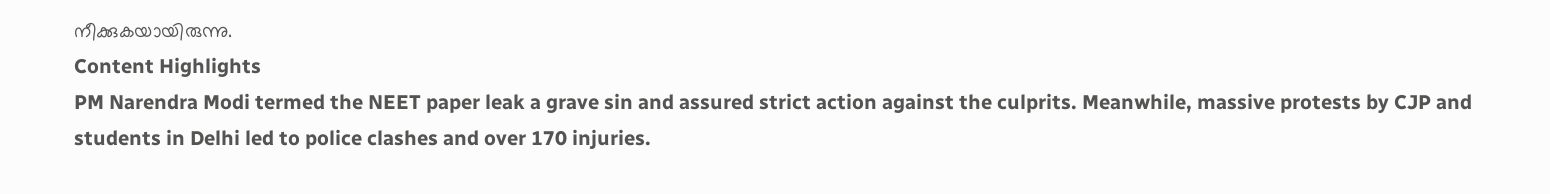നീക്കുകയായിരുന്നു.
Content Highlights
PM Narendra Modi termed the NEET paper leak a grave sin and assured strict action against the culprits. Meanwhile, massive protests by CJP and students in Delhi led to police clashes and over 170 injuries.